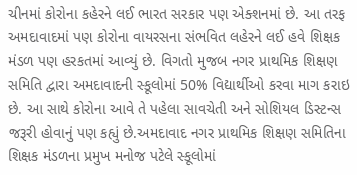ચીનમાં કોરોના કહેરને લઈ ભારત સરકાર પણ એક્શનમાં છે. આ તરફ અમદાવાદમાં પણ કોરોના વાયરસના સંભવિત લહેરને લઈ હવે શિક્ષક મંડળ પણ હરકતમાં આવ્યું છે. વિગતો મુજબ નગર પ્રાથમિક શિક્ષણ સમિતિ દ્વારા અમદાવાદની સ્કૂલોમાં 50% વિદ્યાર્થીઓ કરવા માગ કરાઇ છે. આ સાથે કોરોના આવે તે પહેલા સાવચેતી અને સોશિયલ ડિસ્ટન્સ જરૂરી હોવાનું પણ કહ્યું છે.અમદાવાદ નગર પ્રાથમિક શિક્ષણ સમિતિના શિક્ષક મંડળના પ્રમુખ મનોજ પટેલે સ્કૂલોમાં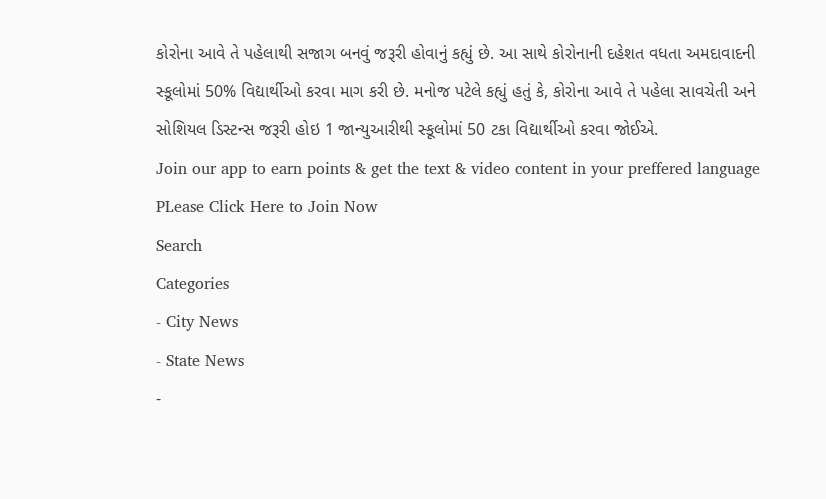કોરોના આવે તે પહેલાથી સજાગ બનવું જરૂરી હોવાનું કહ્યું છે. આ સાથે કોરોનાની દહેશત વધતા અમદાવાદની સ્કૂલોમાં 50% વિદ્યાર્થીઓ કરવા માગ કરી છે. મનોજ પટેલે કહ્યું હતું કે, કોરોના આવે તે પહેલા સાવચેતી અને સોશિયલ ડિસ્ટન્સ જરૂરી હોઇ 1 જાન્યુઆરીથી સ્કૂલોમાં 50 ટકા વિદ્યાર્થીઓ કરવા જોઈએ.
Join our app to earn points & get the text & video content in your preffered language
PLease Click Here to Join Now
Search
Categories
- City News
- State News
-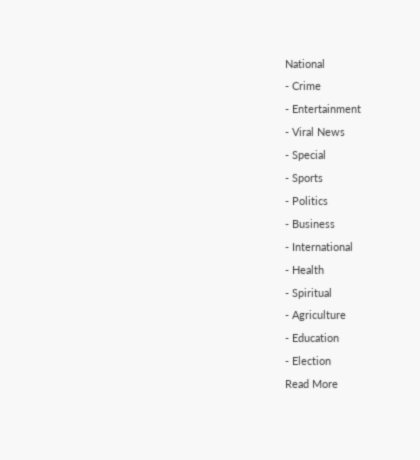National
- Crime
- Entertainment
- Viral News
- Special
- Sports
- Politics
- Business
- International
- Health
- Spiritual
- Agriculture
- Education
- Election
Read More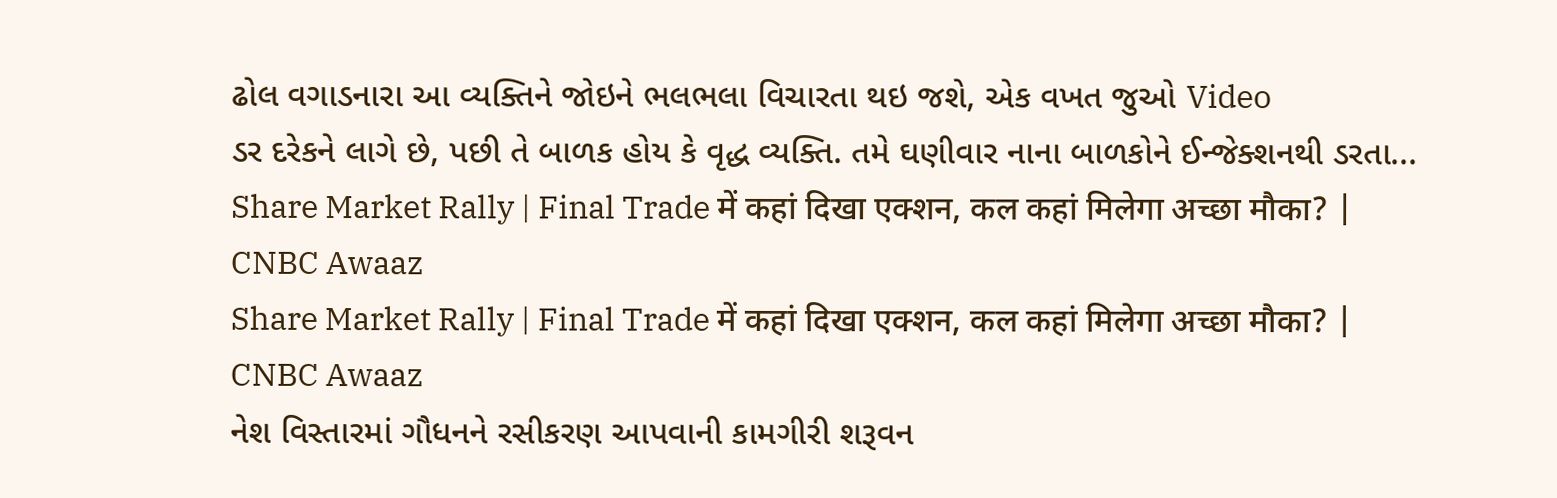ઢોલ વગાડનારા આ વ્યક્તિને જોઇને ભલભલા વિચારતા થઇ જશે, એક વખત જુઓ Video
ડર દરેકને લાગે છે, પછી તે બાળક હોય કે વૃદ્ધ વ્યક્તિ. તમે ઘણીવાર નાના બાળકોને ઈન્જેક્શનથી ડરતા...
Share Market Rally | Final Trade में कहां दिखा एक्शन, कल कहां मिलेगा अच्छा मौका? | CNBC Awaaz
Share Market Rally | Final Trade में कहां दिखा एक्शन, कल कहां मिलेगा अच्छा मौका? | CNBC Awaaz
નેશ વિસ્તારમાં ગૌધનને રસીકરણ આપવાની કામગીરી શરૂવન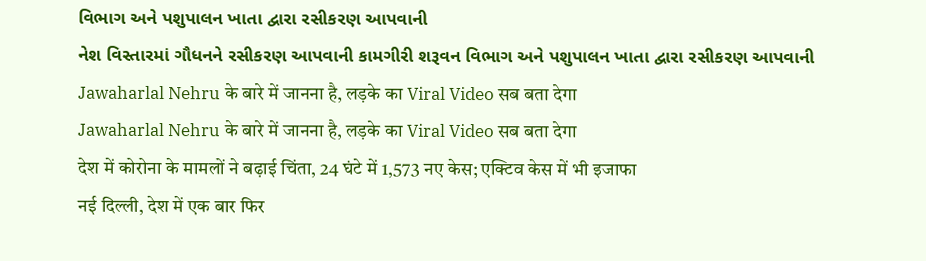વિભાગ અને પશુપાલન ખાતા દ્વારા રસીકરણ આપવાની
નેશ વિસ્તારમાં ગૌધનને રસીકરણ આપવાની કામગીરી શરૂવન વિભાગ અને પશુપાલન ખાતા દ્વારા રસીકરણ આપવાની
Jawaharlal Nehru के बारे में जानना है, लड़के का Viral Video सब बता देगा
Jawaharlal Nehru के बारे में जानना है, लड़के का Viral Video सब बता देगा
देश में कोरोना के मामलों ने बढ़ाई चिंता, 24 घंटे में 1,573 नए केस; एक्टिव केस में भी इजाफा
नई दिल्ली, देश में एक बार फिर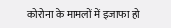कोरोना के मामलों में इजाफा हो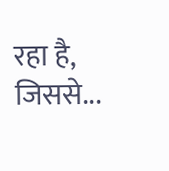रहा है, जिससे...